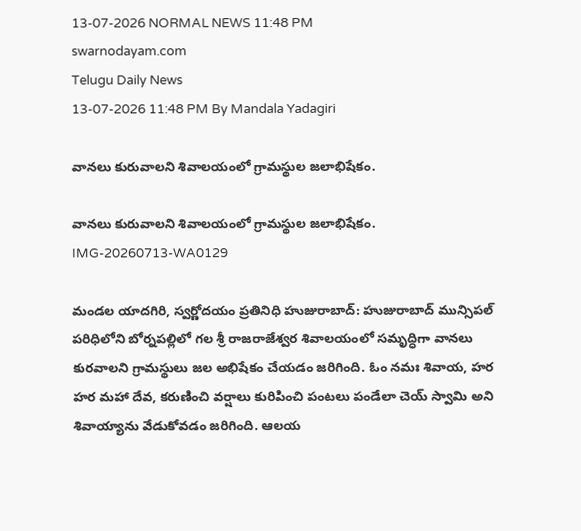13-07-2026 NORMAL NEWS 11:48 PM
swarnodayam.com
Telugu Daily News
13-07-2026 11:48 PM By Mandala Yadagiri

వానలు కురువాలని శివాలయంలో గ్రామస్థుల జలాభిషేకం.

వానలు కురువాలని శివాలయంలో గ్రామస్థుల జలాభిషేకం.
IMG-20260713-WA0129

మండల యాదగిరి, స్వర్ణోదయం ప్రతినిధి హుజురాబాద్: హుజురాబాద్ మున్సిపల్ పరిధిలోని బోర్నపల్లిలో గల శ్రీ రాజరాజేశ్వర శివాలయంలో సమృద్ధిగా వానలు కురవాలని గ్రామస్థులు జల అభిషేకం చేయడం జరిగింది. ఓం నమః శివాయ, హర హర మహా దేవ, కరుణించి వర్షాలు కురిపించి పంటలు పండేలా చెయ్ స్వామి అని శివాయ్యాను వేడుకోవడం జరిగింది. ఆలయ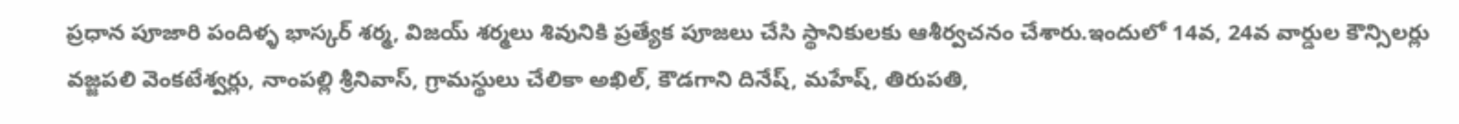ప్రధాన పూజారి పందిళ్ళ భాస్కర్ శర్మ, విజయ్ శర్మలు శివునికి ప్రత్యేక పూజలు చేసి స్థానికులకు ఆశీర్వచనం చేశారు.ఇందులో 14వ, 24వ వార్డుల కౌన్సిలర్లు వజ్జపలి వెంకటేశ్వర్లు, నాంపల్లి శ్రీనివాస్, గ్రామస్థులు చేలికా అఖిల్, కౌడగాని దినేష్, మహేష్, తిరుపతి,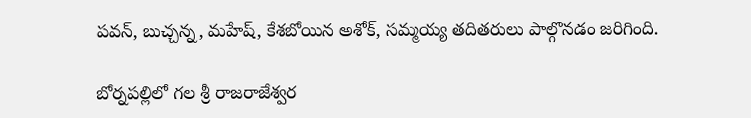పవన్, బుచ్చన్న, మహేష్, కేశబోయిన అశోక్, సమ్మయ్య తదితరులు పాల్గొనడం జరిగింది.

బోర్నపల్లిలో గల శ్రీ రాజరాజేశ్వర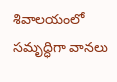శివాలయంలో సమృద్ధిగా వానలు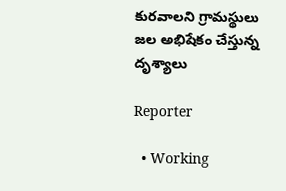కురవాలని గ్రామస్థులు జల అభిషేకం చేస్తున్న దృశ్యాలు

Reporter

  • Working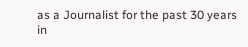as a Journalist for the past 30 years in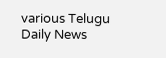various Telugu Daily News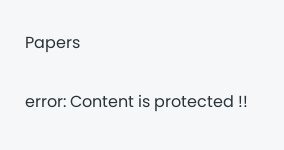Papers

error: Content is protected !!